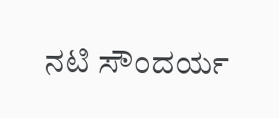ನಟಿ ಸೌಂದರ್ಯ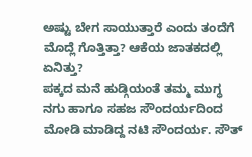ಅಷ್ಟು ಬೇಗ ಸಾಯುತ್ತಾರೆ ಎಂದು ತಂದೆಗೆ ಮೊದ್ಲೆ ಗೊತ್ತಿತ್ತಾ? ಆಕೆಯ ಜಾತಕದಲ್ಲಿ ಏನಿತ್ತು?
ಪಕ್ಕದ ಮನೆ ಹುಡ್ಗಿಯಂತೆ ತಮ್ಮ ಮುಗ್ಧ ನಗು ಹಾಗೂ ಸಹಜ ಸೌಂದರ್ಯದಿಂದ ಮೋಡಿ ಮಾಡಿದ್ದ ನಟಿ ಸೌಂದರ್ಯ. ಸೌತ್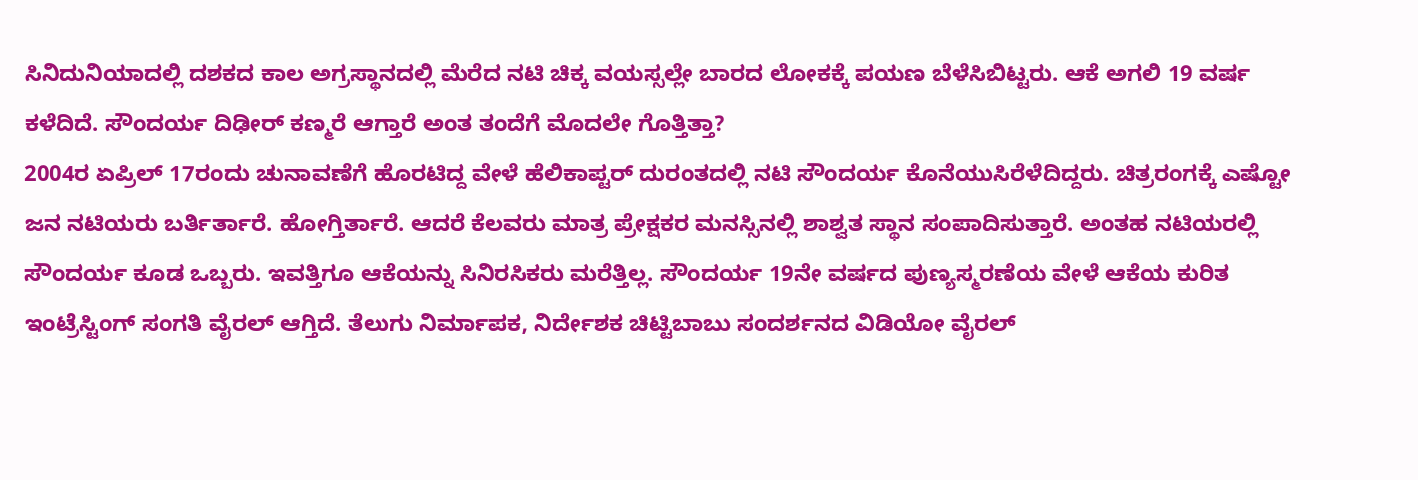ಸಿನಿದುನಿಯಾದಲ್ಲಿ ದಶಕದ ಕಾಲ ಅಗ್ರಸ್ಥಾನದಲ್ಲಿ ಮೆರೆದ ನಟಿ ಚಿಕ್ಕ ವಯಸ್ಸಲ್ಲೇ ಬಾರದ ಲೋಕಕ್ಕೆ ಪಯಣ ಬೆಳೆಸಿಬಿಟ್ಟರು. ಆಕೆ ಅಗಲಿ 19 ವರ್ಷ ಕಳೆದಿದೆ. ಸೌಂದರ್ಯ ದಿಢೀರ್ ಕಣ್ಮರೆ ಆಗ್ತಾರೆ ಅಂತ ತಂದೆಗೆ ಮೊದಲೇ ಗೊತ್ತಿತ್ತಾ?
2004ರ ಏಪ್ರಿಲ್ 17ರಂದು ಚುನಾವಣೆಗೆ ಹೊರಟಿದ್ದ ವೇಳೆ ಹೆಲಿಕಾಪ್ಟರ್ ದುರಂತದಲ್ಲಿ ನಟಿ ಸೌಂದರ್ಯ ಕೊನೆಯುಸಿರೆಳೆದಿದ್ದರು. ಚಿತ್ರರಂಗಕ್ಕೆ ಎಷ್ಟೋ ಜನ ನಟಿಯರು ಬರ್ತಿರ್ತಾರೆ. ಹೋಗ್ತಿರ್ತಾರೆ. ಆದರೆ ಕೆಲವರು ಮಾತ್ರ ಪ್ರೇಕ್ಷಕರ ಮನಸ್ಸಿನಲ್ಲಿ ಶಾಶ್ವತ ಸ್ಥಾನ ಸಂಪಾದಿಸುತ್ತಾರೆ. ಅಂತಹ ನಟಿಯರಲ್ಲಿ ಸೌಂದರ್ಯ ಕೂಡ ಒಬ್ಬರು. ಇವತ್ತಿಗೂ ಆಕೆಯನ್ನು ಸಿನಿರಸಿಕರು ಮರೆತ್ತಿಲ್ಲ. ಸೌಂದರ್ಯ 19ನೇ ವರ್ಷದ ಪುಣ್ಯಸ್ಮರಣೆಯ ವೇಳೆ ಆಕೆಯ ಕುರಿತ ಇಂಟ್ರೆಸ್ಟಿಂಗ್ ಸಂಗತಿ ವೈರಲ್ ಆಗ್ತಿದೆ. ತೆಲುಗು ನಿರ್ಮಾಪಕ, ನಿರ್ದೇಶಕ ಚಿಟ್ಟಿಬಾಬು ಸಂದರ್ಶನದ ವಿಡಿಯೋ ವೈರಲ್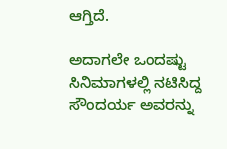ಆಗ್ತಿದೆ.

ಅದಾಗಲೇ ಒಂದಷ್ಟು ಸಿನಿಮಾಗಳಲ್ಲಿ ನಟಿಸಿದ್ದ ಸೌಂದರ್ಯ ಅವರನ್ನು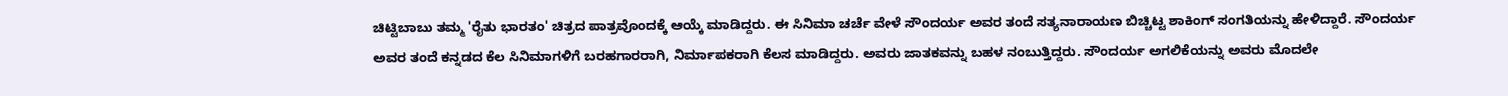ಚಿಟ್ಟಿಬಾಬು ತಮ್ಮ 'ರೈತು ಭಾರತಂ' ಚಿತ್ರದ ಪಾತ್ರವೊಂದಕ್ಕೆ ಆಯ್ಕೆ ಮಾಡಿದ್ದರು. ಈ ಸಿನಿಮಾ ಚರ್ಚೆ ವೇಳೆ ಸೌಂದರ್ಯ ಅವರ ತಂದೆ ಸತ್ಯನಾರಾಯಣ ಬಿಚ್ಚಿಟ್ಟ ಶಾಕಿಂಗ್ ಸಂಗತಿಯನ್ನು ಹೇಳಿದ್ದಾರೆ. ಸೌಂದರ್ಯ ಅವರ ತಂದೆ ಕನ್ನಡದ ಕೆಲ ಸಿನಿಮಾಗಳಿಗೆ ಬರಹಗಾರರಾಗಿ, ನಿರ್ಮಾಪಕರಾಗಿ ಕೆಲಸ ಮಾಡಿದ್ದರು. ಅವರು ಜಾತಕವನ್ನು ಬಹಳ ನಂಬುತ್ತಿದ್ದರು. ಸೌಂದರ್ಯ ಅಗಲಿಕೆಯನ್ನು ಅವರು ಮೊದಲೇ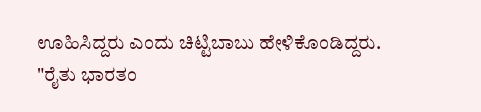ಊಹಿಸಿದ್ದರು ಎಂದು ಚಿಟ್ಟಿಬಾಬು ಹೇಳಿಕೊಂಡಿದ್ದರು.
"ರೈತು ಭಾರತಂ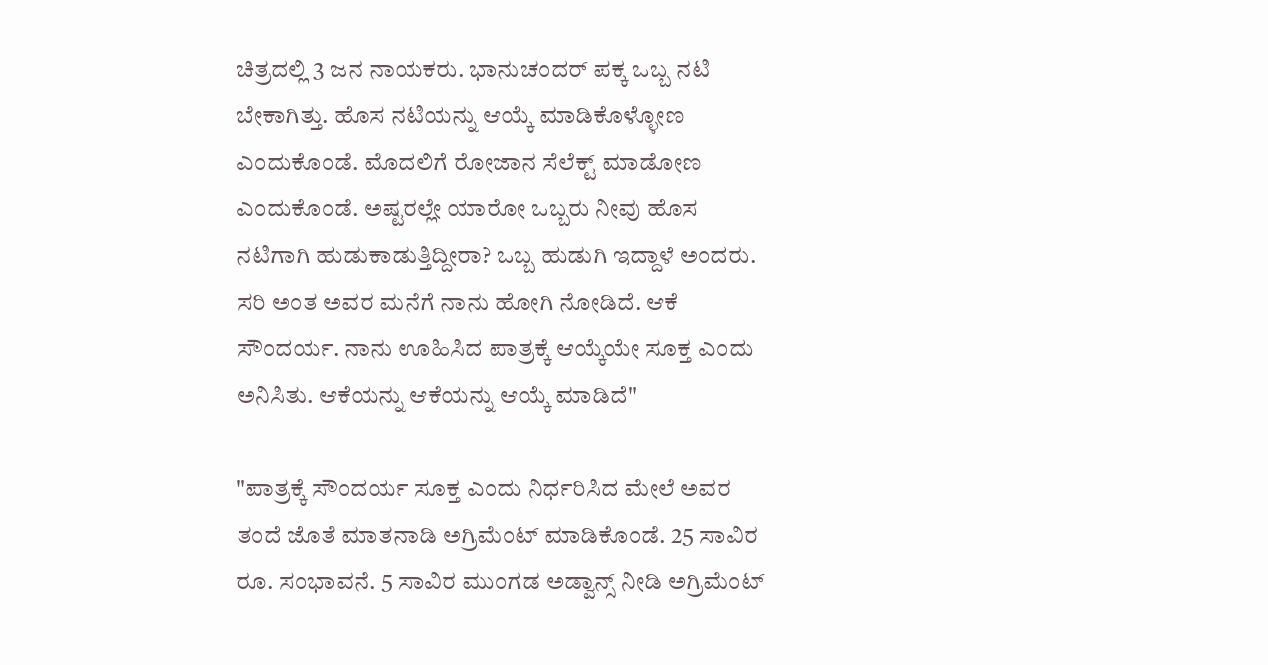ಚಿತ್ರದಲ್ಲಿ 3 ಜನ ನಾಯಕರು. ಭಾನುಚಂದರ್ ಪಕ್ಕ ಒಬ್ಬ ನಟಿ ಬೇಕಾಗಿತ್ತು. ಹೊಸ ನಟಿಯನ್ನು ಆಯ್ಕೆ ಮಾಡಿಕೊಳ್ಳೋಣ ಎಂದುಕೊಂಡೆ. ಮೊದಲಿಗೆ ರೋಜಾನ ಸೆಲೆಕ್ಟ್ ಮಾಡೋಣ ಎಂದುಕೊಂಡೆ. ಅಷ್ಟರಲ್ಲೇ ಯಾರೋ ಒಬ್ಬರು ನೀವು ಹೊಸ ನಟಿಗಾಗಿ ಹುಡುಕಾಡುತ್ತಿದ್ದೀರಾ? ಒಬ್ಬ ಹುಡುಗಿ ಇದ್ದಾಳೆ ಅಂದರು. ಸರಿ ಅಂತ ಅವರ ಮನೆಗೆ ನಾನು ಹೋಗಿ ನೋಡಿದೆ. ಆಕೆ ಸೌಂದರ್ಯ. ನಾನು ಊಹಿಸಿದ ಪಾತ್ರಕ್ಕೆ ಆಯ್ಕೆಯೇ ಸೂಕ್ತ ಎಂದು ಅನಿಸಿತು. ಆಕೆಯನ್ನು ಆಕೆಯನ್ನು ಆಯ್ಕೆ ಮಾಡಿದೆ"

"ಪಾತ್ರಕ್ಕೆ ಸೌಂದರ್ಯ ಸೂಕ್ತ ಎಂದು ನಿರ್ಧರಿಸಿದ ಮೇಲೆ ಅವರ ತಂದೆ ಜೊತೆ ಮಾತನಾಡಿ ಅಗ್ರಿಮೆಂಟ್ ಮಾಡಿಕೊಂಡೆ. 25 ಸಾವಿರ ರೂ. ಸಂಭಾವನೆ. 5 ಸಾವಿರ ಮುಂಗಡ ಅಡ್ವಾನ್ಸ್ ನೀಡಿ ಅಗ್ರಿಮೆಂಟ್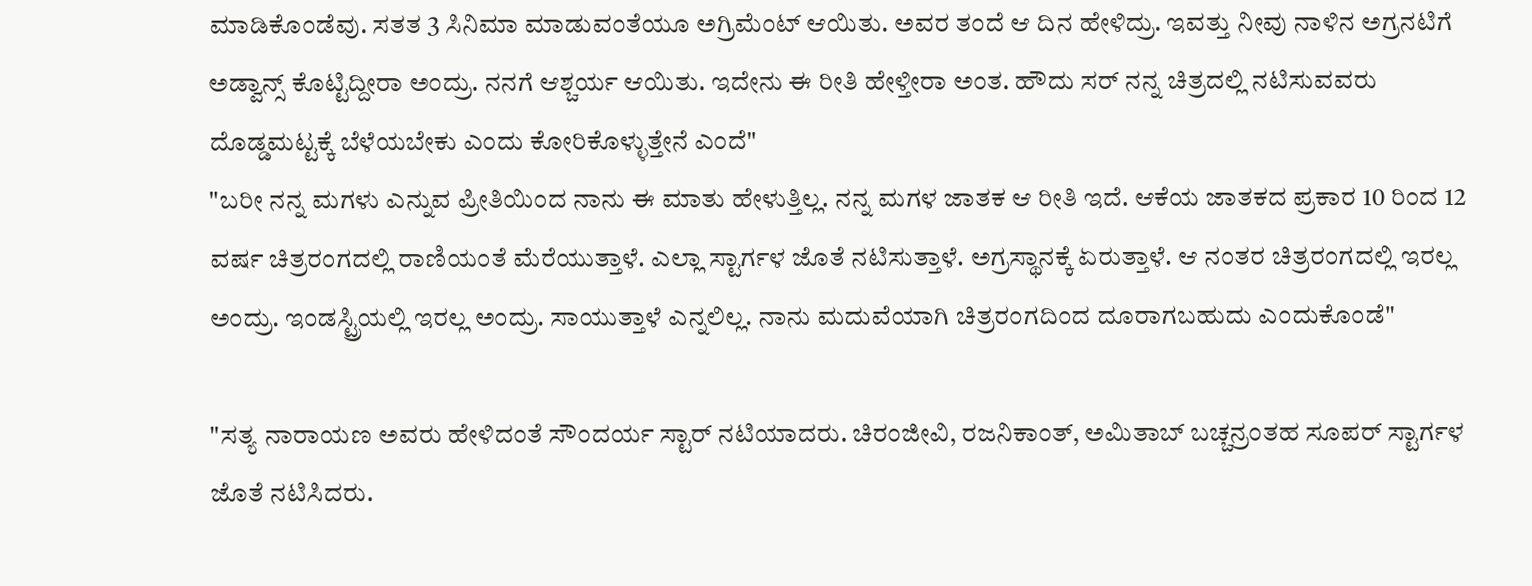ಮಾಡಿಕೊಂಡೆವು. ಸತತ 3 ಸಿನಿಮಾ ಮಾಡುವಂತೆಯೂ ಅಗ್ರಿಮೆಂಟ್ ಆಯಿತು. ಅವರ ತಂದೆ ಆ ದಿನ ಹೇಳಿದ್ರು. ಇವತ್ತು ನೀವು ನಾಳಿನ ಅಗ್ರನಟಿಗೆ ಅಡ್ವಾನ್ಸ್ ಕೊಟ್ಟಿದ್ದೀರಾ ಅಂದ್ರು. ನನಗೆ ಆಶ್ಚರ್ಯ ಆಯಿತು. ಇದೇನು ಈ ರೀತಿ ಹೇಳ್ತೀರಾ ಅಂತ. ಹೌದು ಸರ್ ನನ್ನ ಚಿತ್ರದಲ್ಲಿ ನಟಿಸುವವರು ದೊಡ್ಡಮಟ್ಟಕ್ಕೆ ಬೆಳೆಯಬೇಕು ಎಂದು ಕೋರಿಕೊಳ್ಳುತ್ತೇನೆ ಎಂದೆ"
"ಬರೀ ನನ್ನ ಮಗಳು ಎನ್ನುವ ಪ್ರೀತಿಯಿಂದ ನಾನು ಈ ಮಾತು ಹೇಳುತ್ತಿಲ್ಲ. ನನ್ನ ಮಗಳ ಜಾತಕ ಆ ರೀತಿ ಇದೆ. ಆಕೆಯ ಜಾತಕದ ಪ್ರಕಾರ 10 ರಿಂದ 12 ವರ್ಷ ಚಿತ್ರರಂಗದಲ್ಲಿ ರಾಣಿಯಂತೆ ಮೆರೆಯುತ್ತಾಳೆ. ಎಲ್ಲಾ ಸ್ಟಾರ್ಗಳ ಜೊತೆ ನಟಿಸುತ್ತಾಳೆ. ಅಗ್ರಸ್ಥಾನಕ್ಕೆ ಏರುತ್ತಾಳೆ. ಆ ನಂತರ ಚಿತ್ರರಂಗದಲ್ಲಿ ಇರಲ್ಲ ಅಂದ್ರು. ಇಂಡಸ್ಟ್ರಿಯಲ್ಲಿ ಇರಲ್ಲ ಅಂದ್ರು. ಸಾಯುತ್ತಾಳೆ ಎನ್ನಲಿಲ್ಲ. ನಾನು ಮದುವೆಯಾಗಿ ಚಿತ್ರರಂಗದಿಂದ ದೂರಾಗಬಹುದು ಎಂದುಕೊಂಡೆ"

"ಸತ್ಯ ನಾರಾಯಣ ಅವರು ಹೇಳಿದಂತೆ ಸೌಂದರ್ಯ ಸ್ಟಾರ್ ನಟಿಯಾದರು. ಚಿರಂಜೀವಿ, ರಜನಿಕಾಂತ್, ಅಮಿತಾಬ್ ಬಚ್ಚನ್ರಂತಹ ಸೂಪರ್ ಸ್ಟಾರ್ಗಳ ಜೊತೆ ನಟಿಸಿದರು.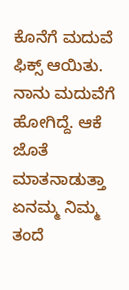ಕೊನೆಗೆ ಮದುವೆ ಫಿಕ್ಸ್ ಆಯಿತು. ನಾನು ಮದುವೆಗೆ ಹೋಗಿದ್ದೆ. ಆಕೆ ಜೊತೆ ಮಾತನಾಡುತ್ತಾ ಏನಮ್ಮ ನಿಮ್ಮ ತಂದೆ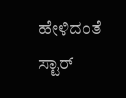ಹೇಳಿದಂತೆ ಸ್ಟಾರ್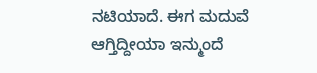ನಟಿಯಾದೆ. ಈಗ ಮದುವೆ ಆಗ್ತಿದ್ದೀಯಾ ಇನ್ಮುಂದೆ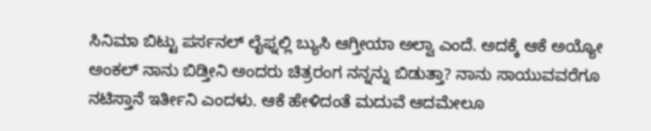ಸಿನಿಮಾ ಬಿಟ್ಟು ಪರ್ಸನಲ್ ಲೈಫ್ನಲ್ಲಿ ಬ್ಯುಸಿ ಆಗ್ತೀಯಾ ಅಲ್ವಾ ಎಂದೆ. ಅದಕ್ಕೆ ಆಕೆ ಅಯ್ಯೋ ಅಂಕಲ್ ನಾನು ಬಿಡ್ತೀನಿ ಅಂದರು ಚಿತ್ರರಂಗ ನನ್ನನ್ನು ಬಿಡುತ್ತಾ? ನಾನು ಸಾಯುವವರೆಗೂ ನಟಿಸ್ತಾನೆ ಇರ್ತೀನಿ ಎಂದಳು. ಆಕೆ ಹೇಳಿದಂತೆ ಮದುವೆ ಆದಮೇಲೂ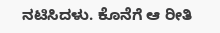ನಟಿಸಿದಳು. ಕೊನೆಗೆ ಆ ರೀತಿ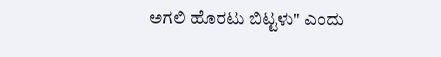ಅಗಲಿ ಹೊರಟು ಬಿಟ್ಟಳು" ಎಂದು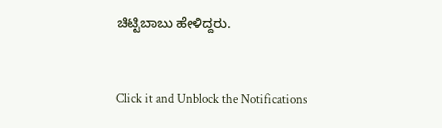ಚಿಟ್ಟಿಬಾಬು ಹೇಳಿದ್ದರು.


Click it and Unblock the Notifications